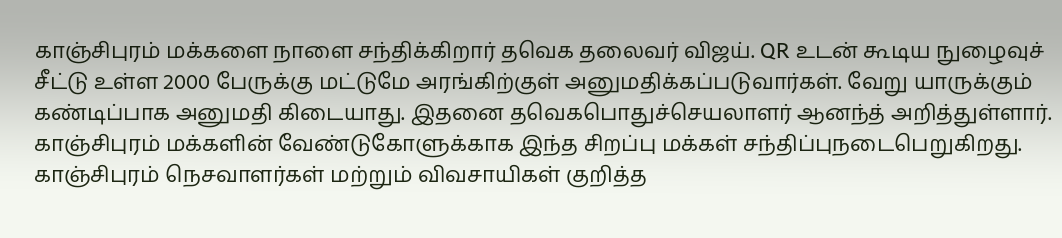காஞ்சிபுரம் மக்களை நாளை சந்திக்கிறார் தவெக தலைவர் விஜய். QR உடன் கூடிய நுழைவுச் சீட்டு உள்ள 2000 பேருக்கு மட்டுமே அரங்கிற்குள் அனுமதிக்கப்படுவார்கள். வேறு யாருக்கும் கண்டிப்பாக அனுமதி கிடையாது. இதனை தவெகபொதுச்செயலாளர் ஆனந்த் அறித்துள்ளார். காஞ்சிபுரம் மக்களின் வேண்டுகோளுக்காக இந்த சிறப்பு மக்கள் சந்திப்புநடைபெறுகிறது. காஞ்சிபுரம் நெசவாளர்கள் மற்றும் விவசாயிகள் குறித்த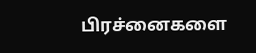பிரச்னைகளை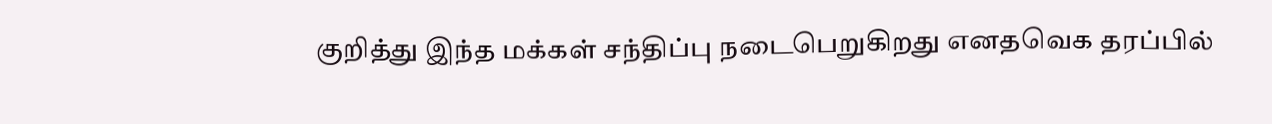குறித்து இந்த மக்கள் சந்திப்பு நடைபெறுகிறது எனதவெக தரப்பில்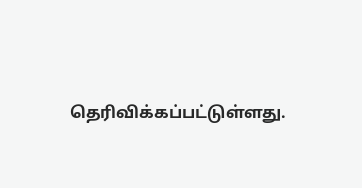தெரிவிக்கப்பட்டுள்ளது.